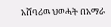አሸባሪዉ ህወሓት በአማራ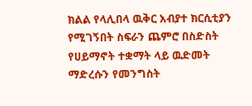ክልል የላሊበላ ዉቅር አብያተ ክርሲቲያን የሚገኝበት ስፍራን ጨምሮ በስድስት የሀይማኖት ተቋማት ላይ ዉድመት ማድረሱን የመንግስት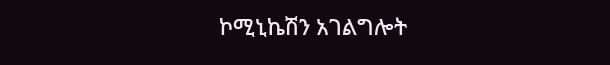ኮሚኒኬሽን አገልግሎት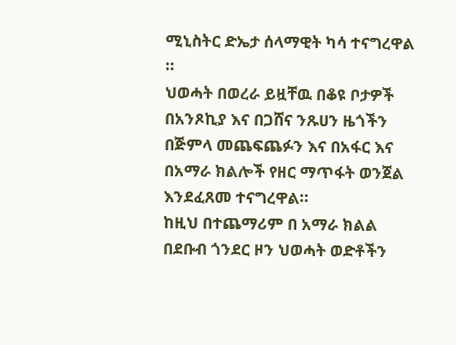ሚኒስትር ድኤታ ሰላማዊት ካሳ ተናግረዋል ።
ህወሓት በወረራ ይዟቸዉ በቆዩ ቦታዎች በአንጾኪያ እና በጋሸና ንጹሀን ዜጎችን በጅምላ መጨፍጨፉን እና በአፋር እና በአማራ ክልሎች የዘር ማጥፋት ወንጀል እንደፈጸመ ተናግረዋል።
ከዚህ በተጨማሪም በ አማራ ክልል በደቡብ ጎንደር ዞን ህወሓት ወድቶችን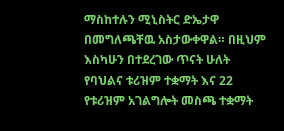ማስከተሉን ሚኒስትር ድኤታዋ በመግለጫቸዉ አስታውቀዋል። በዚህም እስካሁን በተደረገው ጥናት ሁለት የባህልና ቱሪዝም ተቋማት እና 22 የቱሪዝም አገልግሎት መስጫ ተቋማት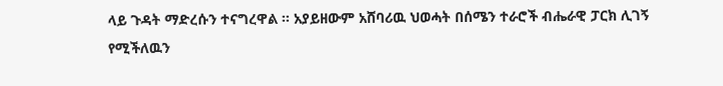ላይ ጉዳት ማድረሱን ተናግረዋል ። አያይዘውም አሸባሪዉ ህወሓት በሰሜን ተራሮች ብሔራዊ ፓርክ ሊገኝ የሚችለዉን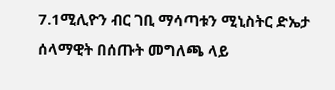7.1ሚሊዮን ብር ገቢ ማሳጣቱን ሚኒስትር ድኤታ ሰላማዊት በሰጡት መግለጫ ላይ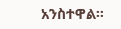አንስተዋል።